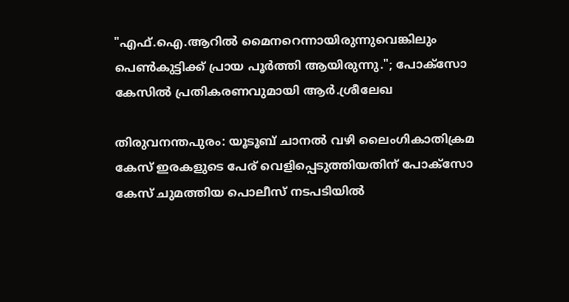"എഫ്.ഐ.ആറിൽ മൈനറെന്നായിരുന്നുവെങ്കിലും പെൺകുട്ടിക്ക് പ്രായ പൂർത്തി ആയിരുന്നു."; പോക്സോ കേസിൽ പ്രതികരണവുമായി ആർ.ശ്രീലേഖ

തിരുവനന്തപുരം: യൂടൂബ് ചാനൽ വഴി ലൈംഗികാതിക്രമ കേസ് ഇരകളുടെ പേര് വെളിപ്പെടുത്തിയതിന് പോക്സോ കേസ് ചുമത്തിയ പൊലീസ് നടപടിയിൽ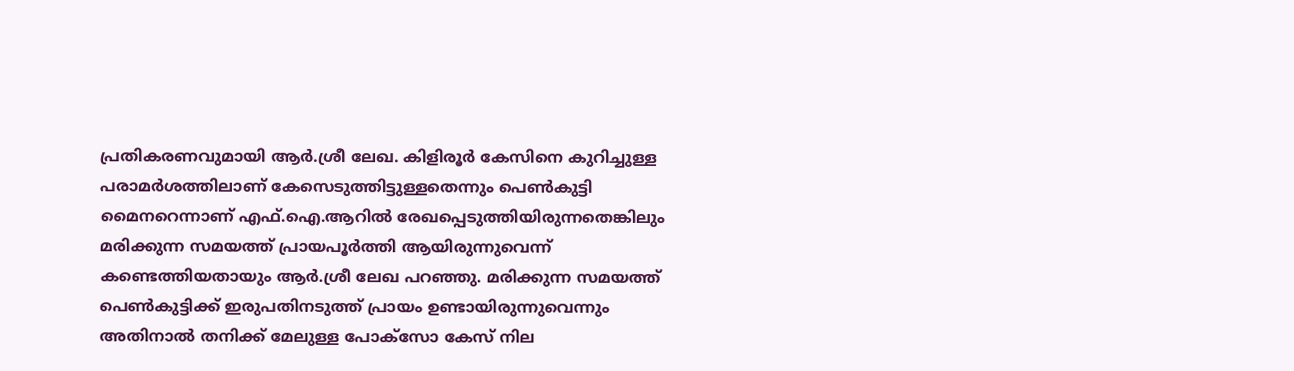പ്രതികരണവുമായി ആർ.ശ്രീ ലേഖ. കിളിരൂർ കേസിനെ കുറിച്ചുള്ള പരാമർശത്തിലാണ് കേസെടുത്തിട്ടുള്ളതെന്നും പെൺകുട്ടി മൈനറെന്നാണ് എഫ്.ഐ.ആറിൽ രേഖപ്പെടുത്തിയിരുന്നതെങ്കിലും മരിക്കുന്ന സമയത്ത് പ്രായപൂർത്തി ആയിരുന്നുവെന്ന് കണ്ടെത്തിയതായും ആർ.ശ്രീ ലേഖ പറഞ്ഞു. മരിക്കുന്ന സമയത്ത് പെൺകുട്ടിക്ക് ഇരുപതിനടുത്ത് പ്രായം ഉണ്ടായിരുന്നുവെന്നും അതിനാൽ തനിക്ക് മേലുള്ള പോക്സോ കേസ് നില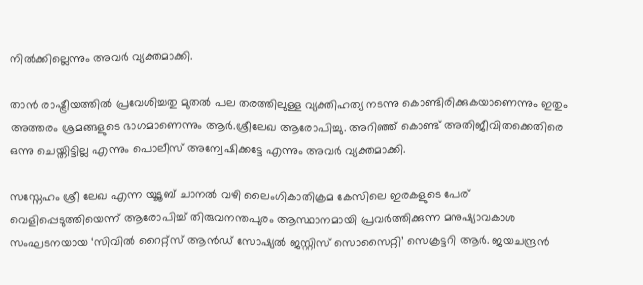നിൽക്കില്ലെന്നും അവർ വ്യക്തമാക്കി.

താൻ രാഷ്ട്രീയത്തിൽ പ്രവേശിച്ചതു മുതൽ പല തരത്തിലുള്ള വ്യക്തിഹത്യ നടന്നു കൊണ്ടിരിക്കുകയാണെന്നും ഇതും അത്തരം ശ്രമങ്ങളുടെ ഭാഗമാണെന്നും ആർ.ശ്രീലേഖ ആരോപിച്ചു. അറിഞ്ഞ് കൊണ്ട് അതിജീവിതക്കെതിരെ ഒന്നു ചെയ്തിട്ടില്ല എന്നും പൊലീസ് അന്വേഷിക്കട്ടേ എന്നും അവർ വ്യക്തമാക്കി.

സസ്നേഹം ശ്രീ ലേഖ എന്ന യൂടൂബ് ചാനൽ വഴി ലൈംഗികാതിക്രമ കേസിലെ ഇരകളുടെ പേര് വെളിപ്പെടുത്തിയെന്ന് ആരോപിച്ച് തിരുവനന്തപുരം ആസ്ഥാനമായി പ്രവർത്തിക്കുന്ന മനുഷ്യാവകാശ സംഘടനയായ ‘സിവിൽ റൈറ്റ്സ് ആൻഡ് സോഷ്യൽ ജസ്റ്റിസ് സൊസൈറ്റി’ സെക്രട്ടറി ആർ. ജയചന്ദ്രൻ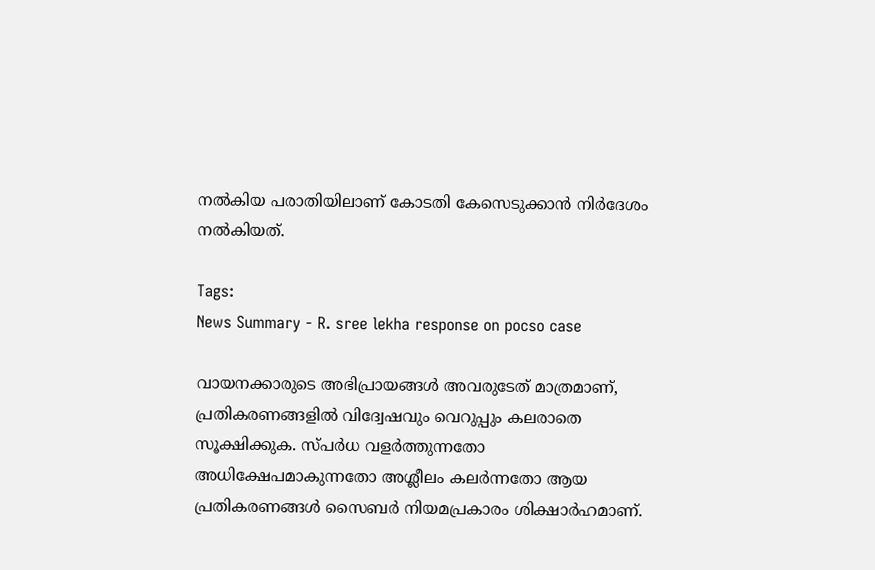നൽകിയ പരാതിയിലാണ് കോടതി കേസെടുക്കാൻ നിർദേശം നൽകിയത്.

Tags:
News Summary - R. sree lekha response on pocso case

വായനക്കാരുടെ അഭിപ്രായങ്ങള്‍ അവരുടേത് മാത്രമാണ്, പ്രതികരണങ്ങളിൽ വിദ്വേഷവും വെറുപ്പും കലരാതെ സൂക്ഷിക്കുക. സ്പർധ വളർത്തുന്നതോ അധിക്ഷേപമാകുന്നതോ അശ്ലീലം കലർന്നതോ ആയ പ്രതികരണങ്ങൾ സൈബർ നിയമപ്രകാരം ശിക്ഷാർഹമാണ്.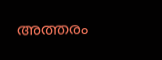അത്തരം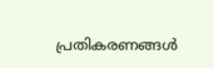പ്രതികരണങ്ങൾ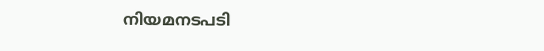നിയമനടപടി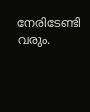നേരിടേണ്ടി വരും.